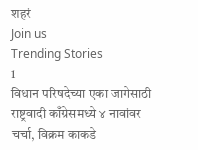शहरं
Join us
Trending Stories
1
विधान परिषदेच्या एका जागेसाठी राष्ट्रवादी काँग्रेसमध्ये ४ नावांवर चर्चा, विक्रम काकडे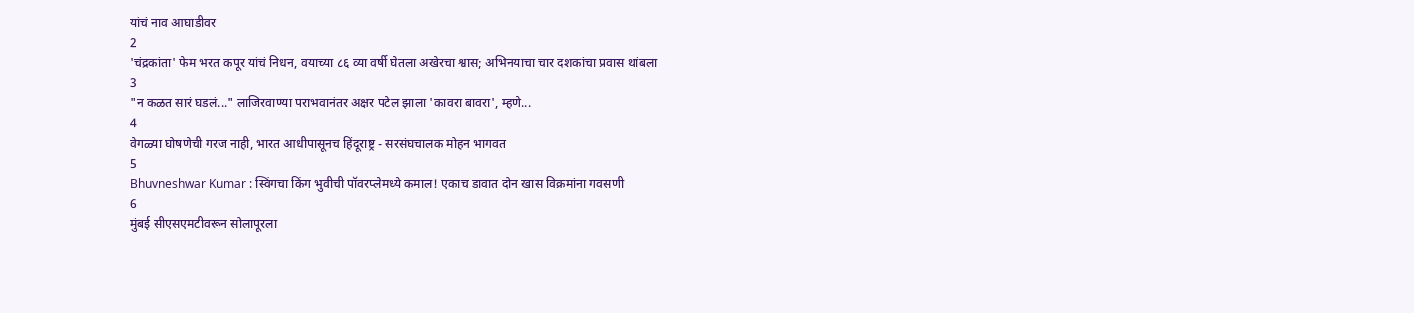यांचं नाव आघाडीवर
2
'चंद्रकांता' फेम भरत कपूर यांचं निधन, वयाच्या ८६ व्या वर्षी घेतला अखेरचा श्वास; अभिनयाचा चार दशकांचा प्रवास थांबला
3
"न कळत सारं घडलं..." लाजिरवाण्या पराभवानंतर अक्षर पटेल झाला 'कावरा बावरा', म्हणे...
4
वेगळ्या घोषणेची गरज नाही, भारत आधीपासूनच हिंदूराष्ट्र - सरसंघचालक मोहन भागवत
5
Bhuvneshwar Kumar : स्विंगचा किंग भुवीची पॉवरप्लेमध्ये कमाल! एकाच डावात दोन खास विक्रमांना गवसणी
6
मुंबई सीएसएमटीवरून सोलापूरला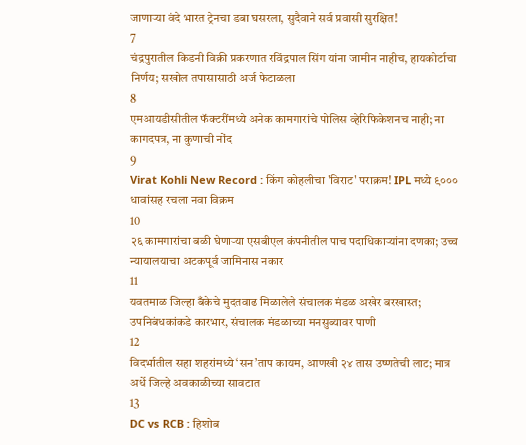जाणाऱ्या वंदे भारत ट्रेनचा डबा घसरला, सुदैवाने सर्व प्रवासी सुरक्षित!
7
चंद्रपुरातील किडनी विक्री प्रकरणात रविंद्रपाल सिंग यांना जामीन नाहीच, हायकोर्टाचा निर्णय; सखोल तपासासाठी अर्ज फेटाळला
8
एमआयडीसीतील फॅक्टरींमध्ये अनेक कामगारांचे पोलिस व्हेरिफिकेशनच नाही; ना कागदपत्र, ना कुणाची नोंद
9
Virat Kohli New Record : किंग कोहलीचा 'विराट' पराक्रम! IPL मध्ये ९००० धावांसह रचला नवा विक्रम
10
२६ कामगारांचा बळी घेणाऱ्या एसबीएल कंपनीतील पाच पदाधिकाऱ्यांना दणका; उच्च न्यायालयाचा अटकपूर्व जामिनास नकार
11
यवतमाळ जिल्हा बँकेचे मुदतवाढ मिळालेले संचालक मंडळ अखेर बरखास्त; उपनिबंधकांकडे कारभार, संचालक मंडळाच्या मनसुब्यावर पाणी
12
विदर्भातील सहा शहरांमध्ये ‘सन’ताप कायम, आणखी २४ तास उष्णतेची लाट; मात्र अर्धे जिल्हे अवकाळीच्या सावटात
13
DC vs RCB : हिशोब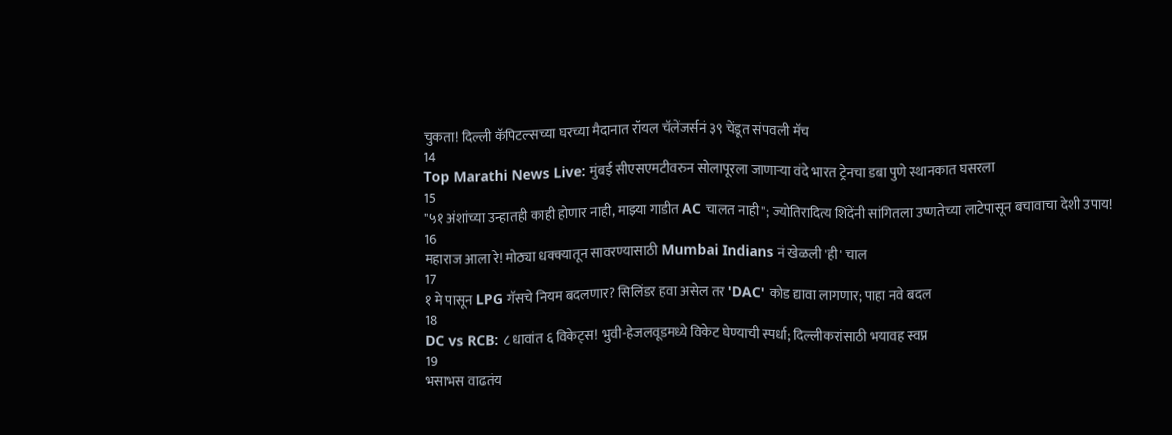चुकता! दिल्ली कॅपिटल्सच्या घरच्या मैदानात रॉयल चॅलेंजर्सनं ३९ चेंडूत संपवली मॅच
14
Top Marathi News Live: मुंबई सीएसएमटीवरुन सोलापूरला जाणाऱ्या वंदे भारत ट्रेनचा डबा पुणे स्थानकात घसरला
15
"५१ अंशांच्या उन्हातही काही होणार नाही, माझ्या गाडीत AC चालत नाही"; ज्योतिरादित्य शिंदेंनी सांगितला उष्णतेच्या लाटेपासून बचावाचा देशी उपाय!
16
महाराज आला रे! मोठ्या धक्क्यातून सावरण्यासाठी Mumbai Indians नं खेळली 'ही' चाल
17
१ मे पासून LPG गॅसचे नियम बदलणार? सिलिंडर हवा असेल तर 'DAC' कोड द्यावा लागणार; पाहा नवे बदल
18
DC vs RCB: ८ धावांत ६ विकेट्स! भुवी-हेजलवूडमध्ये विकेट घेण्याची स्पर्धा; दिल्लीकरांसाठी भयावह स्वप्न
19
भसाभस वाढतंय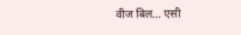वीज बिल... एसी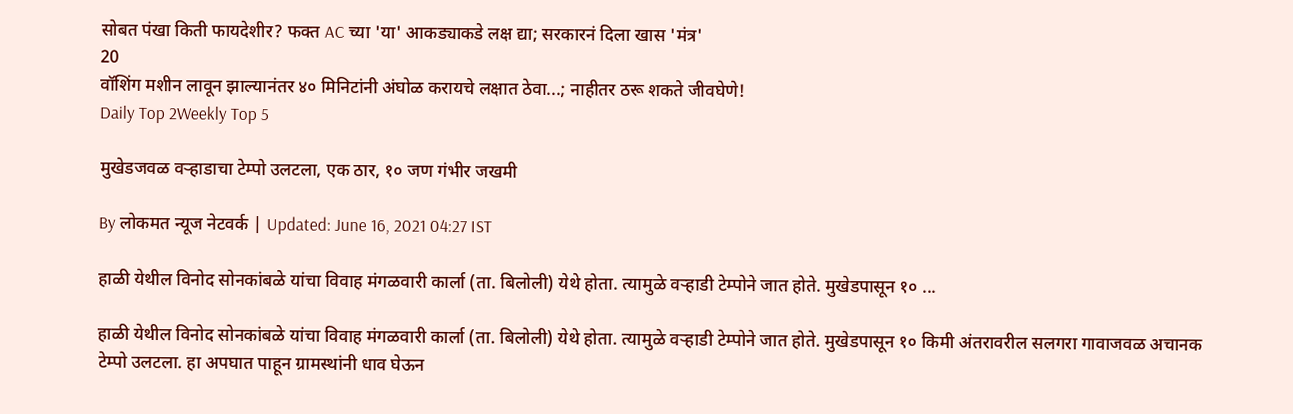सोबत पंखा किती फायदेशीर? फक्त AC च्या 'या' आकड्याकडे लक्ष द्या; सरकारनं दिला खास 'मंत्र'
20
वॉशिंग मशीन लावून झाल्यानंतर ४० मिनिटांनी अंघोळ करायचे लक्षात ठेवा...; नाहीतर ठरू शकते जीवघेणे!
Daily Top 2Weekly Top 5

मुखेडजवळ वऱ्हाडाचा टेम्पो उलटला, एक ठार, १० जण गंभीर जखमी

By लोकमत न्यूज नेटवर्क | Updated: June 16, 2021 04:27 IST

हाळी येथील विनोद सोनकांबळे यांचा विवाह मंगळवारी कार्ला (ता. बिलोली) येथे होता. त्यामुळे वऱ्हाडी टेम्पोने जात होते. मुखेडपासून १० ...

हाळी येथील विनोद सोनकांबळे यांचा विवाह मंगळवारी कार्ला (ता. बिलोली) येथे होता. त्यामुळे वऱ्हाडी टेम्पोने जात होते. मुखेडपासून १० किमी अंतरावरील सलगरा गावाजवळ अचानक टेम्पो उलटला. हा अपघात पाहून ग्रामस्थांनी धाव घेऊन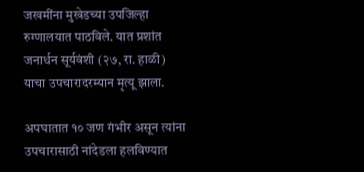जखमींना मुखेडच्या उपजिल्हा रुग्णालयात पाठविले. यात प्रशांत जनार्धन सूर्यवंशी (२७, रा. हाळी) याचा उपचारादरम्यान मृत्यू झाला.

अपघातात १० जण गंभीर असून त्यांना उपचारासाठी नांदेडला हलविण्यात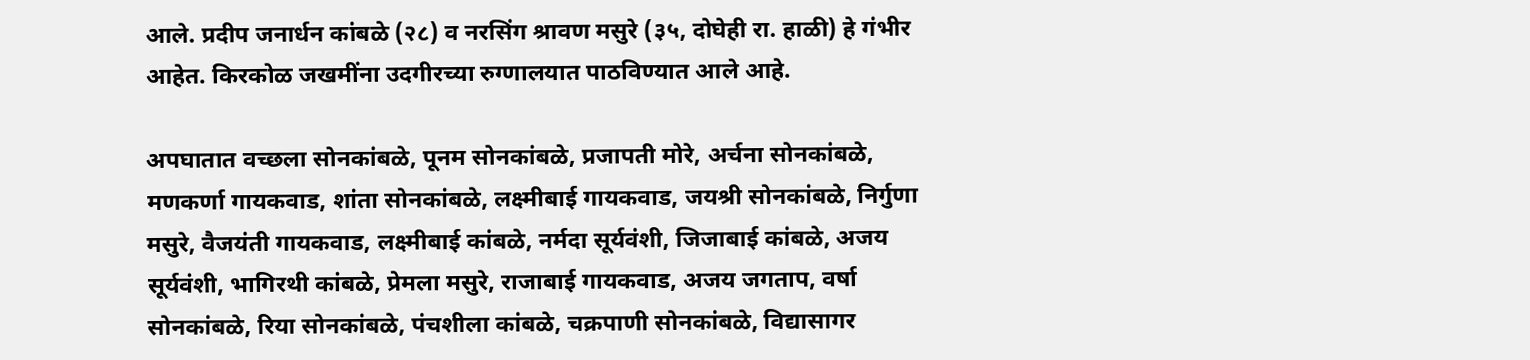आले. प्रदीप जनार्धन कांबळे (२८) व नरसिंग श्रावण मसुरे (३५, दोघेही रा. हाळी) हे गंभीर आहेत. किरकोळ जखमींना उदगीरच्या रुग्णालयात पाठविण्यात आले आहे.

अपघातात वच्छला सोनकांबळे, पूनम सोनकांबळे, प्रजापती मोरे, अर्चना सोनकांबळे, मणकर्णा गायकवाड, शांता सोनकांबळे, लक्ष्मीबाई गायकवाड, जयश्री सोनकांबळे, निर्गुणा मसुरे, वैजयंती गायकवाड, लक्ष्मीबाई कांबळे, नर्मदा सूर्यवंशी, जिजाबाई कांबळे, अजय सूर्यवंशी, भागिरथी कांबळे, प्रेमला मसुरे, राजाबाई गायकवाड, अजय जगताप, वर्षा सोनकांबळे, रिया सोनकांबळे, पंचशीला कांबळे, चक्रपाणी सोनकांबळे, विद्यासागर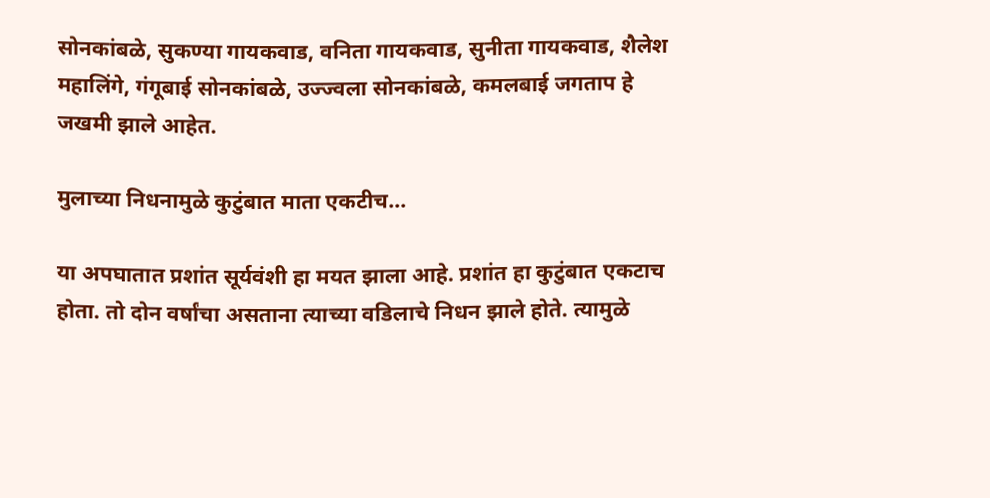सोनकांबळे, सुकण्या गायकवाड, वनिता गायकवाड, सुनीता गायकवाड, शैलेश महालिंगे, गंगूबाई सोनकांबळे, उज्ज्वला सोनकांबळे, कमलबाई जगताप हे जखमी झाले आहेत.

मुलाच्या निधनामुळे कुटुंबात माता एकटीच...

या अपघातात प्रशांत सूर्यवंशी हा मयत झाला आहे. प्रशांत हा कुटुंबात एकटाच होता. तो दोन वर्षांचा असताना त्याच्या वडिलाचे निधन झाले होते. त्यामुळे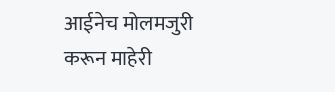आईनेच मोलमजुरी करून माहेरी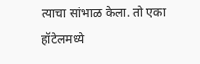त्याचा सांभाळ केला. तो एका हॉटेलमध्ये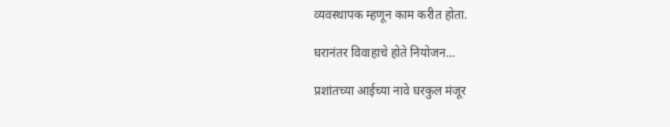व्यवस्थापक म्हणून काम करीत होता.

घरानंतर विवाहाचे होते नियोजन...

प्रशांतच्या आईच्या नावे घरकुल मंजूर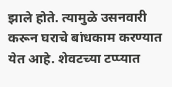झाले होते. त्यामुळे उसनवारी करून घराचे बांधकाम करण्यात येत आहे. शेवटच्या टप्प्यात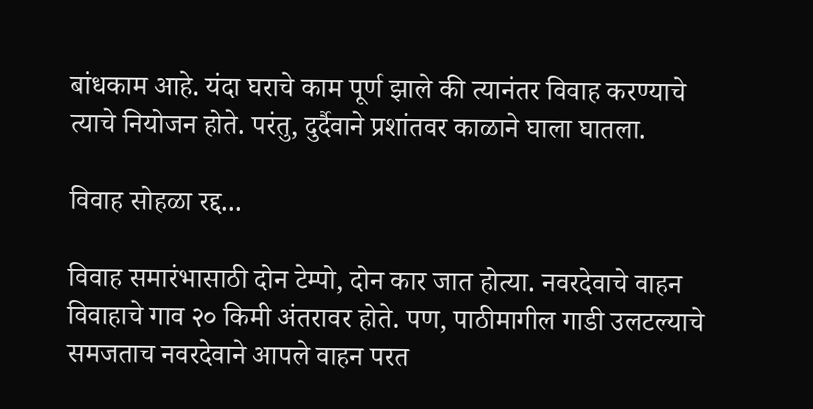बांधकाम आहे. यंदा घराचे काम पूर्ण झाले की त्यानंतर विवाह करण्याचे त्याचे नियोजन होते. परंतु, दुर्दैवाने प्रशांतवर काळाने घाला घातला.

विवाह सोहळा रद्द...

विवाह समारंभासाठी दोन टेम्पो, दोन कार जात होत्या. नवरदेवाचे वाहन विवाहाचे गाव २० किमी अंतरावर होते. पण, पाठीमागील गाडी उलटल्याचे समजताच नवरदेवाने आपले वाहन परत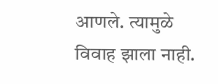आणले. त्यामुळे विवाह झाला नाही.